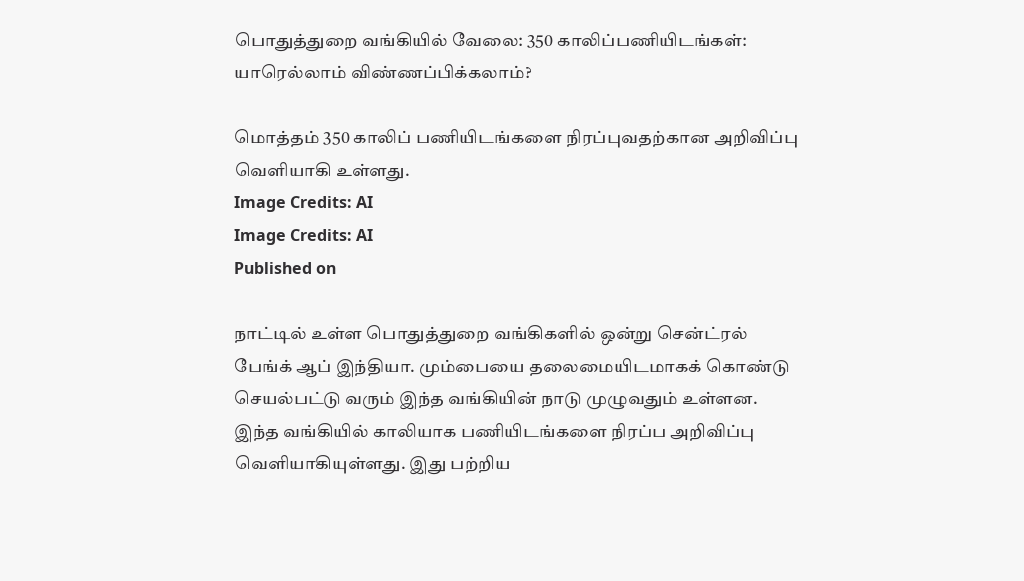பொதுத்துறை வங்கியில் வேலை: 350 காலிப்பணியிடங்கள்: யாரெல்லாம் விண்ணப்பிக்கலாம்?

மொத்தம் 350 காலிப் பணியிடங்களை நிரப்புவதற்கான அறிவிப்பு வெளியாகி உள்ளது.
Image Credits: AI
Image Credits: AI
Published on

நாட்டில் உள்ள பொதுத்துறை வங்கிகளில் ஒன்று சென்ட்ரல் பேங்க் ஆப் இந்தியா. மும்பையை தலைமையிடமாகக் கொண்டு செயல்பட்டு வரும் இந்த வங்கியின் நாடு முழுவதும் உள்ளன. இந்த வங்கியில் காலியாக பணியிடங்களை நிரப்ப அறிவிப்பு வெளியாகியுள்ளது. இது பற்றிய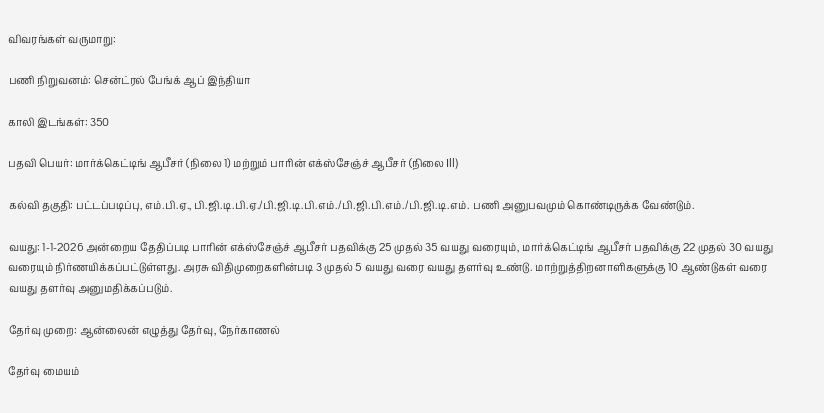விவரங்கள் வருமாறு:

பணி நிறுவனம்: சென்ட்ரல் பேங்க் ஆப் இந்தியா

காலி இடங்கள்: 350

பதவி பெயர்: மார்க்கெட்டிங் ஆபீசர் (நிலை 1) மற்றும் பாரின் எக்ஸ்சேஞ்ச் ஆபீசர் (நிலை Ill)

கல்வி தகுதி: பட்டப்படிப்பு, எம்.பி.ஏ., பி.ஜி.டி.பி.ஏ./பி.ஜி.டி.பி.எம்./பி.ஜி.பி.எம்./பி.ஜி.டி.எம். பணி அனுபவமும் கொண்டிருக்க வேண்டும்.

வயது: 1-1-2026 அன்றைய தேதிப்படி பாரின் எக்ஸ்சேஞ்ச் ஆபீசர் பதவிக்கு 25 முதல் 35 வயது வரையும், மார்க்கெட்டிங் ஆபீசர் பதவிக்கு 22 முதல் 30 வயது வரையும் நிர்ணயிக்கப்பட்டுள்ளது. அரசு விதிமுறைகளின்படி 3 முதல் 5 வயது வரை வயது தளர்வு உண்டு. மாற்றுத்திறனாளிகளுக்கு 10 ஆண்டுகள் வரை வயது தளர்வு அனுமதிக்கப்படும்.

தேர்வு முறை: ஆன்லைன் எழுத்து தேர்வு, நேர்காணல்

தேர்வு மையம்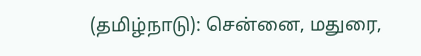(தமிழ்நாடு): சென்னை, மதுரை,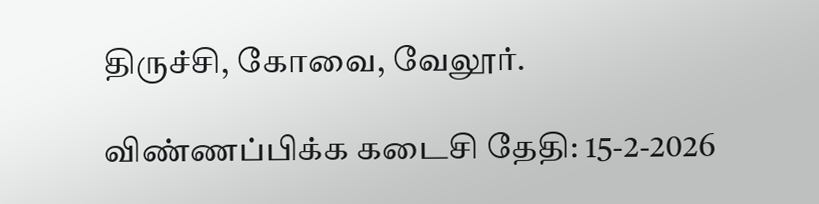திருச்சி, கோவை, வேலூர்.

விண்ணப்பிக்க கடைசி தேதி: 15-2-2026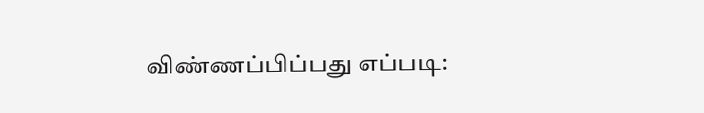விண்ணப்பிப்பது எப்படி: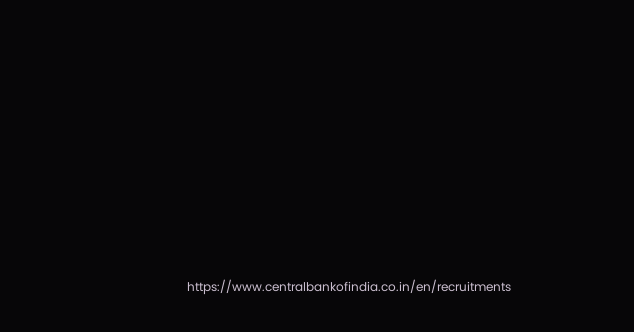https://www.centralbankofindia.co.in/en/recruitments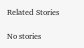Related Stories

No stories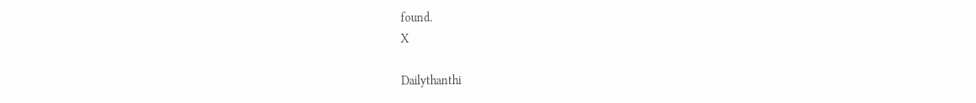found.
X

Dailythanthi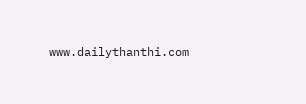www.dailythanthi.com